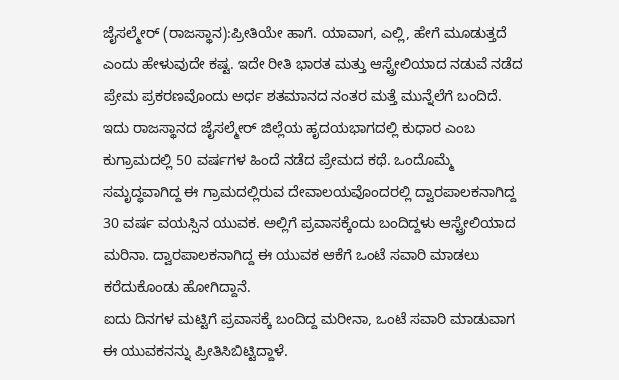ಜೈಸಲ್ಮೇರ್ (ರಾಜಸ್ಥಾನ):ಪ್ರೀತಿಯೇ ಹಾಗೆ. ಯಾವಾಗ, ಎಲ್ಲಿ, ಹೇಗೆ ಮೂಡುತ್ತದೆ ಎಂದು ಹೇಳುವುದೇ ಕಷ್ಟ. ಇದೇ ರೀತಿ ಭಾರತ ಮತ್ತು ಆಸ್ಟ್ರೇಲಿಯಾದ ನಡುವೆ ನಡೆದ ಪ್ರೇಮ ಪ್ರಕರಣವೊಂದು ಅರ್ಧ ಶತಮಾನದ ನಂತರ ಮತ್ತೆ ಮುನ್ನೆಲೆಗೆ ಬಂದಿದೆ.
ಇದು ರಾಜಸ್ಥಾನದ ಜೈಸಲ್ಮೇರ್ ಜಿಲ್ಲೆಯ ಹೃದಯಭಾಗದಲ್ಲಿ ಕುಧಾರ ಎಂಬ ಕುಗ್ರಾಮದಲ್ಲಿ 50 ವರ್ಷಗಳ ಹಿಂದೆ ನಡೆದ ಪ್ರೇಮದ ಕಥೆ. ಒಂದೊಮ್ಮೆ ಸಮೃದ್ಧವಾಗಿದ್ದ ಈ ಗ್ರಾಮದಲ್ಲಿರುವ ದೇವಾಲಯವೊಂದರಲ್ಲಿ ದ್ವಾರಪಾಲಕನಾಗಿದ್ದ 30 ವರ್ಷ ವಯಸ್ಸಿನ ಯುವಕ. ಅಲ್ಲಿಗೆ ಪ್ರವಾಸಕ್ಕೆಂದು ಬಂದಿದ್ದಳು ಆಸ್ಟ್ರೇಲಿಯಾದ ಮರಿನಾ. ದ್ವಾರಪಾಲಕನಾಗಿದ್ದ ಈ ಯುವಕ ಆಕೆಗೆ ಒಂಟೆ ಸವಾರಿ ಮಾಡಲು ಕರೆದುಕೊಂಡು ಹೋಗಿದ್ದಾನೆ.
ಐದು ದಿನಗಳ ಮಟ್ಟಿಗೆ ಪ್ರವಾಸಕ್ಕೆ ಬಂದಿದ್ದ ಮರೀನಾ, ಒಂಟೆ ಸವಾರಿ ಮಾಡುವಾಗ ಈ ಯುವಕನನ್ನು ಪ್ರೀತಿಸಿಬಿಟ್ಟಿದ್ದಾಳೆ.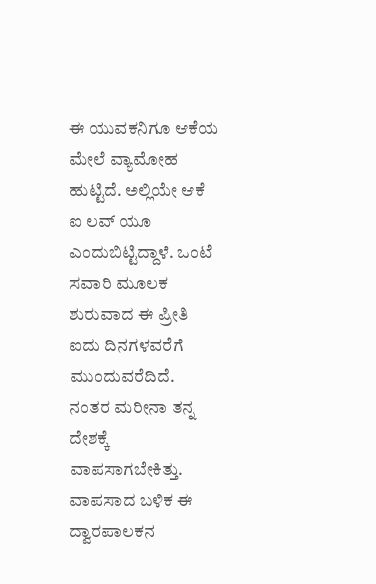ಈ ಯುವಕನಿಗೂ ಆಕೆಯ ಮೇಲೆ ವ್ಯಾಮೋಹ ಹುಟ್ಟಿದೆ. ಅಲ್ಲಿಯೇ ಆಕೆ ಐ ಲವ್ ಯೂ ಎಂದುಬಿಟ್ಟಿದ್ದಾಳೆ. ಒಂಟೆ ಸವಾರಿ ಮೂಲಕ ಶುರುವಾದ ಈ ಪ್ರೀತಿ ಐದು ದಿನಗಳವರೆಗೆ ಮುಂದುವರೆದಿದೆ.
ನಂತರ ಮರೀನಾ ತನ್ನ ದೇಶಕ್ಕೆ ವಾಪಸಾಗಬೇಕಿತ್ತು. ವಾಪಸಾದ ಬಳಿಕ ಈ ದ್ವಾರಪಾಲಕನ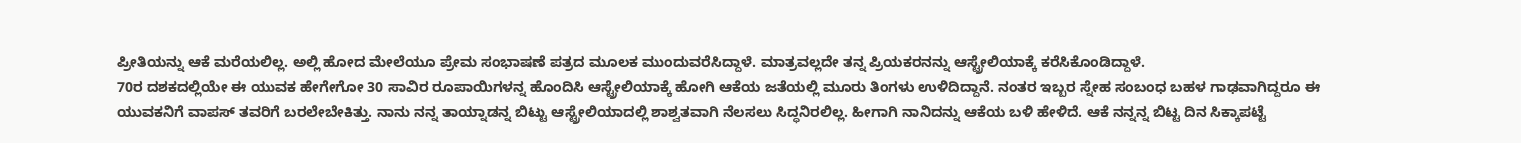ಪ್ರೀತಿಯನ್ನು ಆಕೆ ಮರೆಯಲಿಲ್ಲ. ಅಲ್ಲಿ ಹೋದ ಮೇಲೆಯೂ ಪ್ರೇಮ ಸಂಭಾಷಣೆ ಪತ್ರದ ಮೂಲಕ ಮುಂದುವರೆಸಿದ್ದಾಳೆ. ಮಾತ್ರವಲ್ಲದೇ ತನ್ನ ಪ್ರಿಯಕರನನ್ನು ಆಸ್ಟ್ರೇಲಿಯಾಕ್ಕೆ ಕರೆಸಿಕೊಂಡಿದ್ದಾಳೆ.
70ರ ದಶಕದಲ್ಲಿಯೇ ಈ ಯುವಕ ಹೇಗೇಗೋ 30 ಸಾವಿರ ರೂಪಾಯಿಗಳನ್ನ ಹೊಂದಿಸಿ ಆಸ್ಟ್ರೇಲಿಯಾಕ್ಕೆ ಹೋಗಿ ಆಕೆಯ ಜತೆಯಲ್ಲಿ ಮೂರು ತಿಂಗಳು ಉಳಿದಿದ್ದಾನೆ. ನಂತರ ಇಬ್ಬರ ಸ್ನೇಹ ಸಂಬಂಧ ಬಹಳ ಗಾಢವಾಗಿದ್ದರೂ ಈ ಯುವಕನಿಗೆ ವಾಪಸ್ ತವರಿಗೆ ಬರಲೇಬೇಕಿತ್ತು. ನಾನು ನನ್ನ ತಾಯ್ನಾಡನ್ನ ಬಿಟ್ಟು ಆಸ್ಟ್ರೇಲಿಯಾದಲ್ಲಿ ಶಾಶ್ವತವಾಗಿ ನೆಲಸಲು ಸಿದ್ಧನಿರಲಿಲ್ಲ. ಹೀಗಾಗಿ ನಾನಿದನ್ನು ಆಕೆಯ ಬಳಿ ಹೇಳಿದೆ. ಆಕೆ ನನ್ನನ್ನ ಬಿಟ್ಟ ದಿನ ಸಿಕ್ಕಾಪಟ್ಟೆ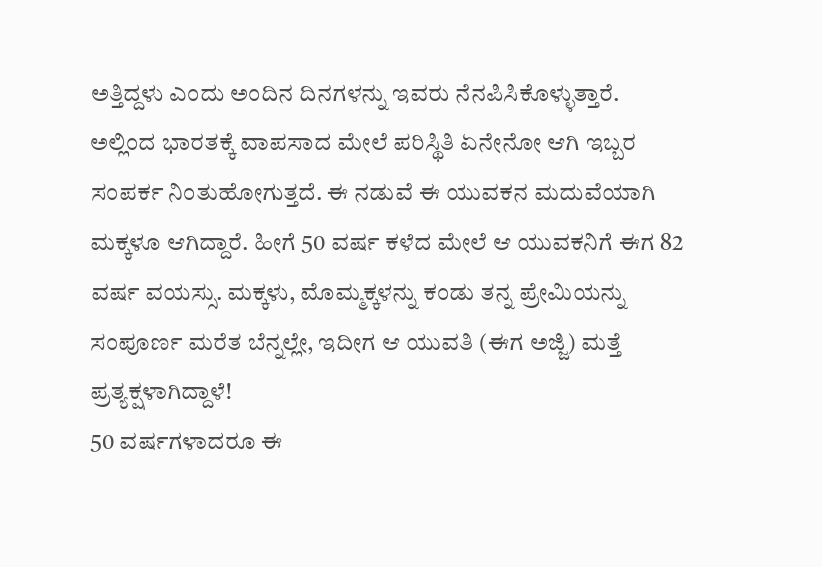ಅತ್ತಿದ್ದಳು ಎಂದು ಅಂದಿನ ದಿನಗಳನ್ನು ಇವರು ನೆನಪಿಸಿಕೊಳ್ಳುತ್ತಾರೆ.
ಅಲ್ಲಿಂದ ಭಾರತಕ್ಕೆ ವಾಪಸಾದ ಮೇಲೆ ಪರಿಸ್ಥಿತಿ ಏನೇನೋ ಆಗಿ ಇಬ್ಬರ ಸಂಪರ್ಕ ನಿಂತುಹೋಗುತ್ತದೆ. ಈ ನಡುವೆ ಈ ಯುವಕನ ಮದುವೆಯಾಗಿ ಮಕ್ಕಳೂ ಆಗಿದ್ದಾರೆ. ಹೀಗೆ 50 ವರ್ಷ ಕಳೆದ ಮೇಲೆ ಆ ಯುವಕನಿಗೆ ಈಗ 82 ವರ್ಷ ವಯಸ್ಸು. ಮಕ್ಕಳು, ಮೊಮ್ಮಕ್ಕಳನ್ನು ಕಂಡು ತನ್ನ ಪ್ರೇಮಿಯನ್ನು ಸಂಪೂರ್ಣ ಮರೆತ ಬೆನ್ನಲ್ಲೇ, ಇದೀಗ ಆ ಯುವತಿ (ಈಗ ಅಜ್ಜಿ) ಮತ್ತೆ ಪ್ರತ್ಯಕ್ಷಳಾಗಿದ್ದಾಳೆ!
50 ವರ್ಷಗಳಾದರೂ ಈ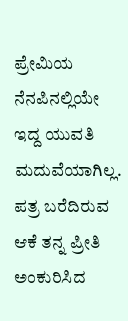ಪ್ರೇಮಿಯ ನೆನಪಿನಲ್ಲಿಯೇ ಇದ್ದ ಯುವತಿ ಮದುವೆಯಾಗಿಲ್ಲ. ಪತ್ರ ಬರೆದಿರುವ ಆಕೆ ತನ್ನ ಪ್ರೀತಿ ಅಂಕುರಿಸಿದ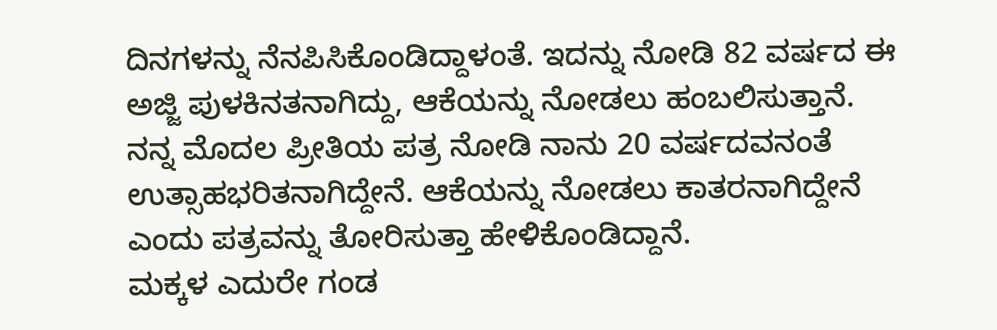ದಿನಗಳನ್ನು ನೆನಪಿಸಿಕೊಂಡಿದ್ದಾಳಂತೆ. ಇದನ್ನು ನೋಡಿ 82 ವರ್ಷದ ಈ ಅಜ್ಜಿ ಪುಳಕಿನತನಾಗಿದ್ದು, ಆಕೆಯನ್ನು ನೋಡಲು ಹಂಬಲಿಸುತ್ತಾನೆ. ನನ್ನ ಮೊದಲ ಪ್ರೀತಿಯ ಪತ್ರ ನೋಡಿ ನಾನು 20 ವರ್ಷದವನಂತೆ ಉತ್ಸಾಹಭರಿತನಾಗಿದ್ದೇನೆ. ಆಕೆಯನ್ನು ನೋಡಲು ಕಾತರನಾಗಿದ್ದೇನೆ ಎಂದು ಪತ್ರವನ್ನು ತೋರಿಸುತ್ತಾ ಹೇಳಿಕೊಂಡಿದ್ದಾನೆ.
ಮಕ್ಕಳ ಎದುರೇ ಗಂಡ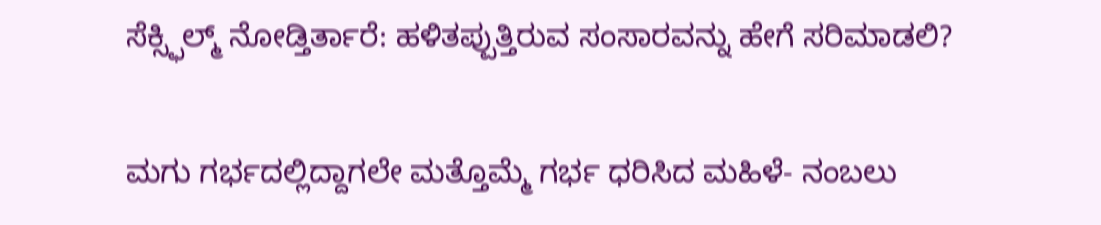ಸೆಕ್ಸ್ಫಿಲ್ಮ್ ನೋಡ್ತಿರ್ತಾರೆ: ಹಳಿತಪ್ಪುತ್ತಿರುವ ಸಂಸಾರವನ್ನು ಹೇಗೆ ಸರಿಮಾಡಲಿ?

ಮಗು ಗರ್ಭದಲ್ಲಿದ್ದಾಗಲೇ ಮತ್ತೊಮ್ಮೆ ಗರ್ಭ ಧರಿಸಿದ ಮಹಿಳೆ- ನಂಬಲು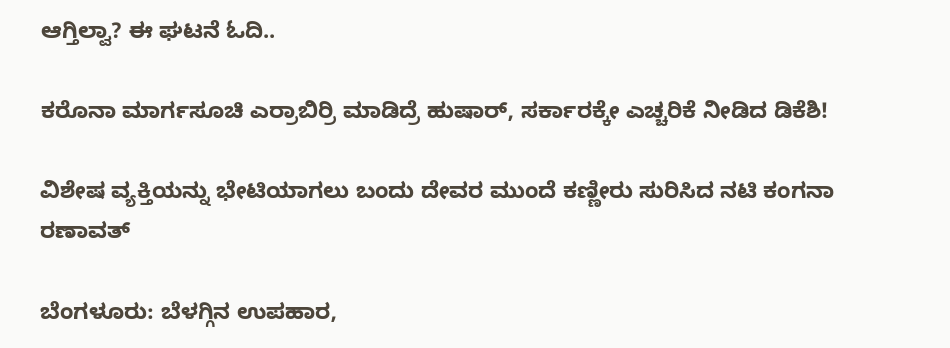ಆಗ್ತಿಲ್ವಾ? ಈ ಘಟನೆ ಓದಿ..

ಕರೊನಾ ಮಾರ್ಗಸೂಚಿ ಎರ್ರಾಬಿರ್ರಿ ಮಾಡಿದ್ರೆ ಹುಷಾರ್, ಸರ್ಕಾರಕ್ಕೇ ಎಚ್ಚರಿಕೆ ನೀಡಿದ ಡಿಕೆಶಿ!

ವಿಶೇಷ ವ್ಯಕ್ತಿಯನ್ನು ಭೇಟಿಯಾಗಲು ಬಂದು ದೇವರ ಮುಂದೆ ಕಣ್ಣೀರು ಸುರಿಸಿದ ನಟಿ ಕಂಗನಾ ರಣಾವತ್

ಬೆಂಗಳೂರು: ಬೆಳಗ್ಗಿನ ಉಪಹಾರ,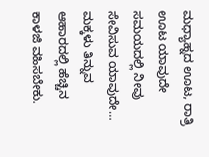ಮಧ್ಯಾಹ್ನದ ಊಟ, ರಾತ್ರಿ ಊಟ ಯಾವುದೇ ಸಮಯದಲ್ಲಿ ನೀವು ಸೇವಿಸುವ ಯಾವುದೇ…
ಮಕ್ಕಳು ತಿನ್ನುವ ಆಹಾರದಲ್ಲಿ ಹೆಚ್ಚಿನ ಕಾಳಜಿ ವಹಿಸಬೇಕು.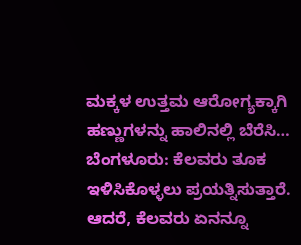ಮಕ್ಕಳ ಉತ್ತಮ ಆರೋಗ್ಯಕ್ಕಾಗಿ ಹಣ್ಣುಗಳನ್ನು ಹಾಲಿನಲ್ಲಿ ಬೆರೆಸಿ…
ಬೆಂಗಳೂರು: ಕೆಲವರು ತೂಕ ಇಳಿಸಿಕೊಳ್ಳಲು ಪ್ರಯತ್ನಿಸುತ್ತಾರೆ. ಆದರೆ, ಕೆಲವರು ಏನನ್ನೂ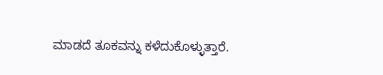ಮಾಡದೆ ತೂಕವನ್ನು ಕಳೆದುಕೊಳ್ಳುತ್ತಾರೆ.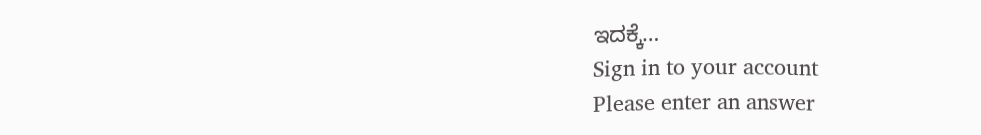ಇದಕ್ಕೆ…
Sign in to your account
Please enter an answer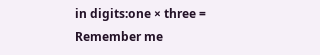in digits:one × three =
Remember me